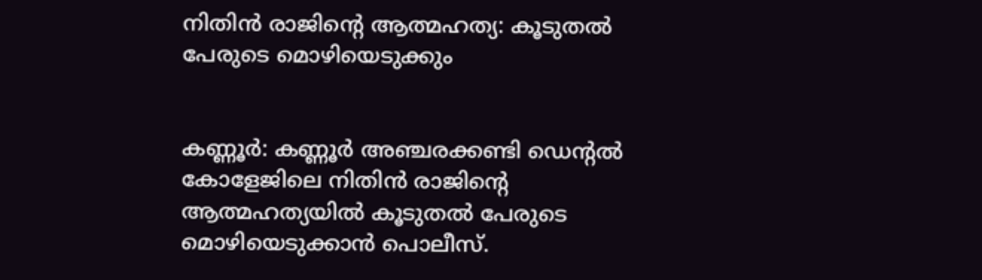നിതിൻ രാജിന്‍റെ ആത്മഹത്യ: കൂടുതൽ പേരുടെ മൊഴിയെടുക്കും


കണ്ണൂർ: കണ്ണൂർ അഞ്ചരക്കണ്ടി ഡെന്റൽ കോളേജിലെ നിതിൻ രാജിന്‍റെ ആത്മഹത്യയിൽ കൂടുതൽ പേരുടെ മൊഴിയെടുക്കാൻ പൊലീസ്.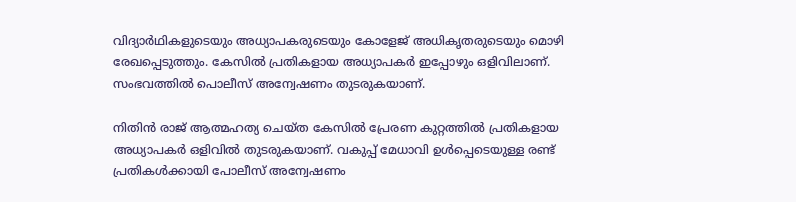വിദ്യാർഥികളുടെയും അധ്യാപകരുടെയും കോളേജ് അധികൃതരുടെയും മൊഴി രേഖപ്പെടുത്തും. കേസിൽ പ്രതികളായ അധ്യാപകർ ഇപ്പോഴും ഒളിവിലാണ്. സംഭവത്തിൽ പൊലീസ് അന്വേഷണം തുടരുകയാണ്.

നിതിൻ രാജ് ആത്മഹത്യ ചെയ്ത കേസിൽ പ്രേരണ കുറ്റത്തിൽ പ്രതികളായ അധ്യാപകർ ഒളിവിൽ തുടരുകയാണ്. വകുപ്പ് മേധാവി ഉൾപ്പെടെയുള്ള രണ്ട് പ്രതികൾക്കായി പോലീസ് അന്വേഷണം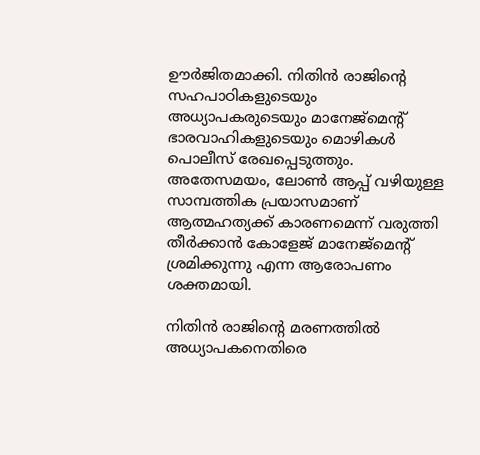ഊർജിതമാക്കി. നിതിൻ രാജിന്റെ സഹപാഠികളുടെയും അധ്യാപകരുടെയും മാനേജ്മെന്റ് ഭാരവാഹികളുടെയും മൊഴികൾ പൊലീസ് രേഖപ്പെടുത്തും. അതേസമയം, ലോൺ ആപ്പ് വഴിയുള്ള സാമ്പത്തിക പ്രയാസമാണ് ആത്മഹത്യക്ക് കാരണമെന്ന് വരുത്തി തീർക്കാൻ കോളേജ് മാനേജ്മെന്റ് ശ്രമിക്കുന്നു എന്ന ആരോപണം ശക്തമായി.

നിതിൻ രാജിന്റെ മരണത്തിൽ അധ്യാപകനെതിരെ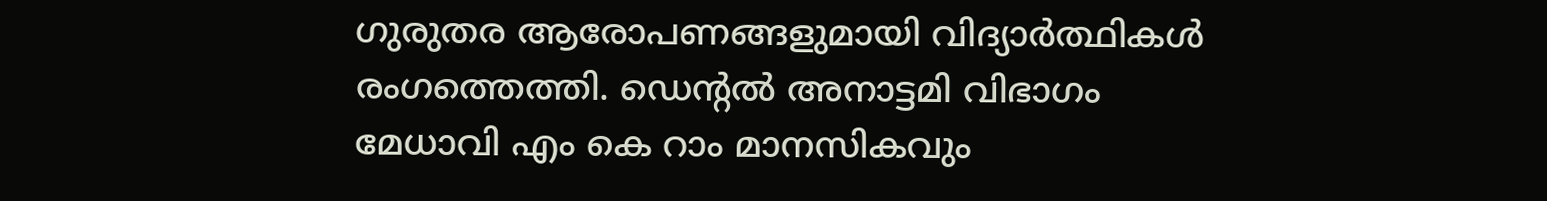ഗുരുതര ആരോപണങ്ങളുമായി വിദ്യാർത്ഥികൾ രംഗത്തെത്തി. ഡെന്റൽ അനാട്ടമി വിഭാഗം മേധാവി എം കെ റാം മാനസികവും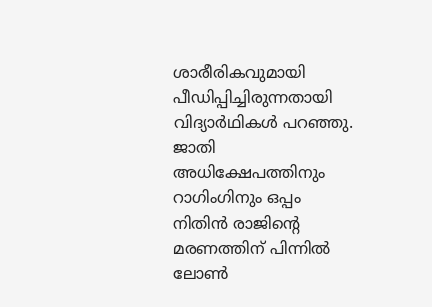ശാരീരികവുമായി പീഡിപ്പിച്ചിരുന്നതായി വിദ്യാർഥികൾ പറഞ്ഞു. ജാതി അധിക്ഷേപത്തിനും റാഗിംഗിനും ഒപ്പം നിതിൻ രാജിൻ്റെ മരണത്തിന് പിന്നിൽ ലോൺ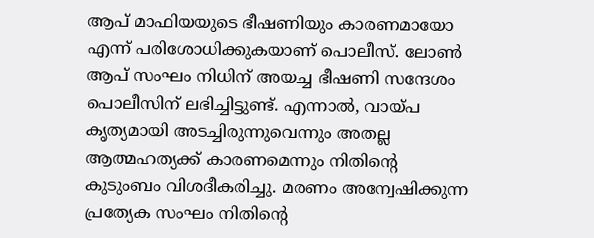ആപ് മാഫിയയുടെ ഭീഷണിയും കാരണമായോ എന്ന് പരിശോധിക്കുകയാണ് പൊലീസ്. ലോൺ ആപ് സംഘം നിധിന് അയച്ച ഭീഷണി സന്ദേശം പൊലീസിന് ലഭിച്ചിട്ടുണ്ട്. എന്നാൽ, വായ്പ കൃത്യമായി അടച്ചിരുന്നുവെന്നും അതല്ല ആത്മഹത്യക്ക് കാരണമെന്നും നിതിൻ്റെ കുടുംബം വിശദീകരിച്ചു. മരണം അന്വേഷിക്കുന്ന പ്രത്യേക സംഘം നിതിൻ്റെ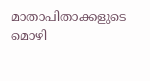മാതാപിതാക്കളുടെ മൊഴി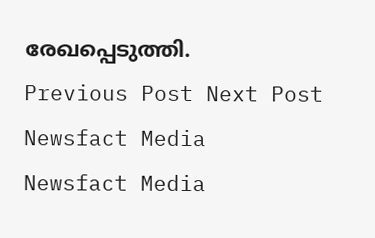രേഖപ്പെടുത്തി.
Previous Post Next Post
Newsfact Media
Newsfact Media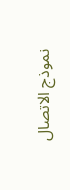نموذج الاتصال